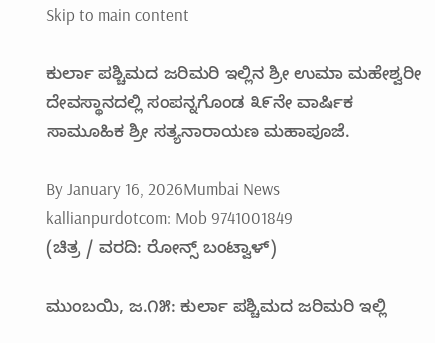Skip to main content

ಕುರ್ಲಾ ಪಶ್ಚಿಮದ ಜರಿಮರಿ ಇಲ್ಲಿನ ಶ್ರೀ ಉಮಾ ಮಹೇಶ್ವರೀ ದೇವಸ್ಥಾನದಲ್ಲಿ ಸಂಪನ್ನಗೊಂಡ ೩೯ನೇ ವಾರ್ಷಿಕ ಸಾಮೂಹಿಕ ಶ್ರೀ ಸತ್ಯನಾರಾಯಣ ಮಹಾಪೂಜೆ.

By January 16, 2026Mumbai News
kallianpurdotcom: Mob 9741001849
(ಚಿತ್ರ / ವರದಿ: ರೋನ್ಸ್ ಬಂಟ್ವಾಳ್)

ಮುಂಬಯಿ, ಜ.೧೫: ಕುರ್ಲಾ ಪಶ್ಚಿಮದ ಜರಿಮರಿ ಇಲ್ಲಿ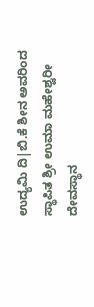ಉದ್ಯಮಿ ದಿ|ಬಿ.ಕೆ ಶೀನ ಅವರಿಂದ ಸ್ಥಾಪಿತ ಶ್ರೀ ಉಮಾ ಮಹೇಶ್ವರೀ ದೇವಸ್ಥಾನ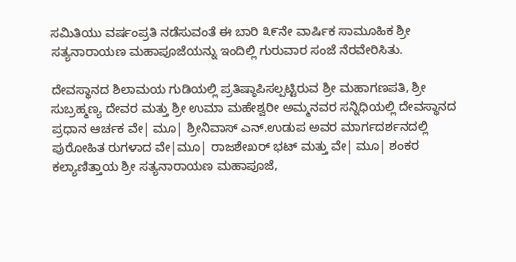ಸಮಿತಿಯು ವರ್ಷಂಪ್ರತಿ ನಡೆಸುವಂತೆ ಈ ಬಾರಿ ೩೯ನೇ ವಾರ್ಷಿಕ ಸಾಮೂಹಿಕ ಶ್ರೀ ಸತ್ಯನಾರಾಯಣ ಮಹಾಪೂಜೆಯನ್ನು ಇಂದಿಲ್ಲಿ ಗುರುವಾರ ಸಂಜೆ ನೆರವೇರಿಸಿತು.

ದೇವಸ್ಥಾನದ ಶಿಲಾಮಯ ಗುಡಿಯಲ್ಲಿ ಪ್ರತಿಷ್ಠಾಪಿಸಲ್ಪಟ್ಟಿರುವ ಶ್ರೀ ಮಹಾಗಣಪತಿ, ಶ್ರೀ ಸುಬ್ರಹ್ಮಣ್ಯ ದೇವರ ಮತ್ತು ಶ್ರೀ ಉಮಾ ಮಹೇಶ್ವರೀ ಅಮ್ಮನವರ ಸನ್ನಿಧಿಯಲ್ಲಿ ದೇವಸ್ಥಾನದ ಪ್ರಧಾನ ಆರ್ಚಕ ವೇ| ಮೂ| ಶ್ರೀನಿವಾಸ್ ಎನ್.ಉಡುಪ ಅವರ ಮಾರ್ಗದರ್ಶನದಲ್ಲಿ ಪುರೋಹಿತ ರುಗಳಾದ ವೇ|ಮೂ| ರಾಜಶೇಖರ್ ಭಟ್ ಮತ್ತು ವೇ| ಮೂ| ಶಂಕರ ಕಲ್ಯಾಣಿತ್ತಾಯ ಶ್ರೀ ಸತ್ಯನಾರಾಯಣ ಮಹಾಪೂಜೆ,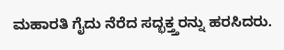ಮಹಾರತಿ ಗೈದು ನೆರೆದ ಸದ್ಭಕ್ತ್ತರನ್ನು ಹರಸಿದರು.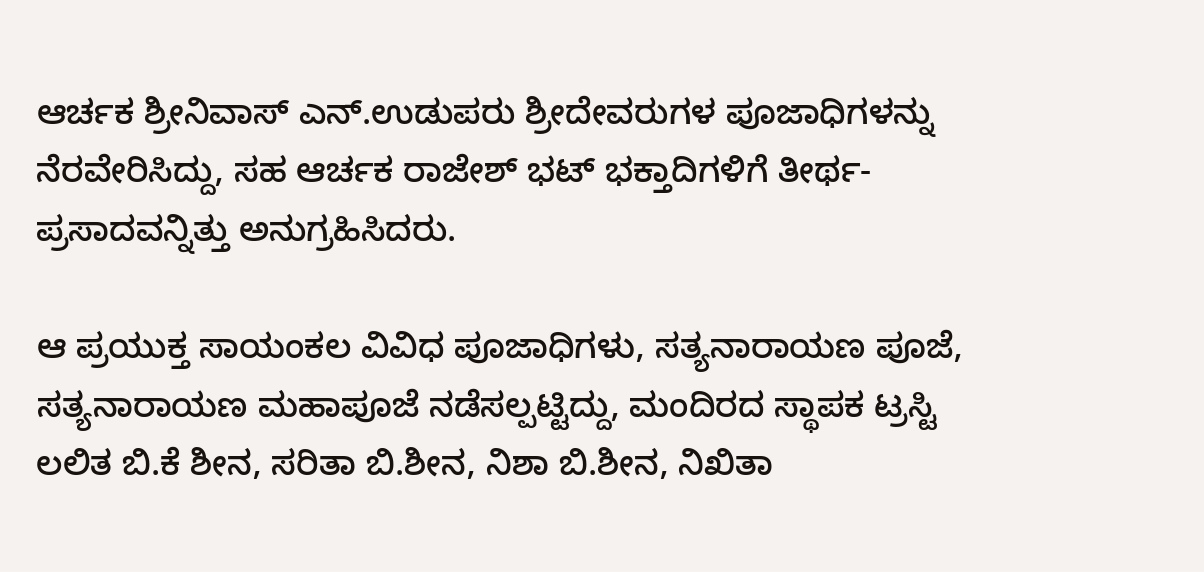ಆರ್ಚಕ ಶ್ರೀನಿವಾಸ್ ಎನ್.ಉಡುಪರು ಶ್ರೀದೇವರುಗಳ ಪೂಜಾಧಿಗಳನ್ನು ನೆರವೇರಿಸಿದ್ದು, ಸಹ ಆರ್ಚಕ ರಾಜೇಶ್ ಭಟ್ ಭಕ್ತಾದಿಗಳಿಗೆ ತೀರ್ಥ- ಪ್ರಸಾದವನ್ನಿತ್ತು ಅನುಗ್ರಹಿಸಿದರು.

ಆ ಪ್ರಯುಕ್ತ ಸಾಯಂಕಲ ವಿವಿಧ ಪೂಜಾಧಿಗಳು, ಸತ್ಯನಾರಾಯಣ ಪೂಜೆ, ಸತ್ಯನಾರಾಯಣ ಮಹಾಪೂಜೆ ನಡೆಸಲ್ಪಟ್ಟಿದ್ದು, ಮಂದಿರದ ಸ್ಥಾಪಕ ಟ್ರಸ್ಟಿ ಲಲಿತ ಬಿ.ಕೆ ಶೀನ, ಸರಿತಾ ಬಿ.ಶೀನ, ನಿಶಾ ಬಿ.ಶೀನ, ನಿಖಿತಾ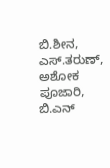ಬಿ.ಶೀನ, ಎಸ್.ತರುಣ್, ಅಶೋಕ ಪೂಜಾರಿ, ಬಿ.ಎನ್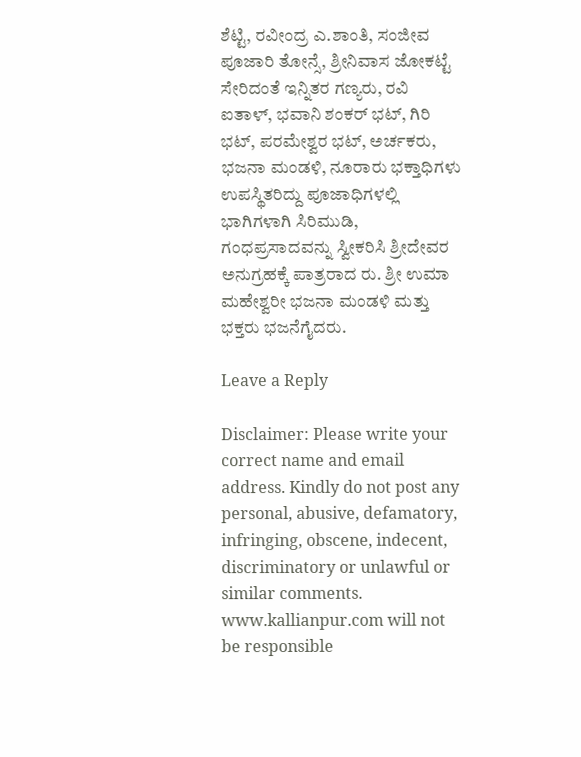ಶೆಟ್ಟಿ, ರವೀಂದ್ರ ಎ.ಶಾಂತಿ, ಸಂಜೀವ ಪೂಜಾರಿ ತೋನ್ಸೆ, ಶ್ರೀನಿವಾಸ ಜೋಕಟ್ಟೆ ಸೇರಿದಂತೆ ಇನ್ನಿತರ ಗಣ್ಯರು, ರವಿ ಐತಾಳ್, ಭವಾನಿ ಶಂಕರ್ ಭಟ್, ಗಿರಿ ಭಟ್, ಪರಮೇಶ್ವರ ಭಟ್, ಅರ್ಚಕರು, ಭಜನಾ ಮಂಡಳಿ, ನೂರಾರು ಭಕ್ತಾಧಿಗಳು ಉಪಸ್ಥಿತರಿದ್ದು ಪೂಜಾಧಿಗಳಲ್ಲಿ ಭಾಗಿಗಳಾಗಿ ಸಿರಿಮುಡಿ, ಗಂಧಪ್ರಸಾದವನ್ನು ಸ್ವೀಕರಿಸಿ ಶ್ರೀದೇವರ ಅನುಗ್ರಹಕ್ಕೆ ಪಾತ್ರರಾದ ರು. ಶ್ರೀ ಉಮಾ ಮಹೇಶ್ವರೀ ಭಜನಾ ಮಂಡಳಿ ಮತ್ತು ಭಕ್ತರು ಭಜನೆಗೈದರು.

Leave a Reply

Disclaimer: Please write your correct name and email address. Kindly do not post any personal, abusive, defamatory, infringing, obscene, indecent, discriminatory or unlawful or similar comments. www.kallianpur.com will not be responsible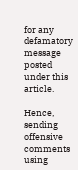for any defamatory message posted under this article.

Hence, sending offensive comments using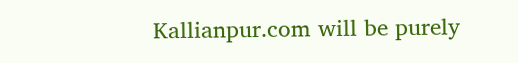Kallianpur.com will be purely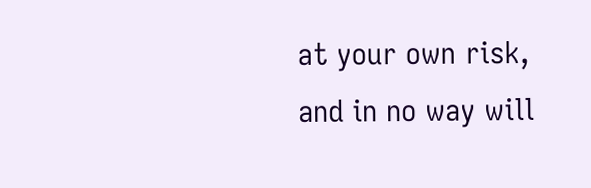at your own risk, and in no way will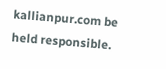kallianpur.com be held responsible.